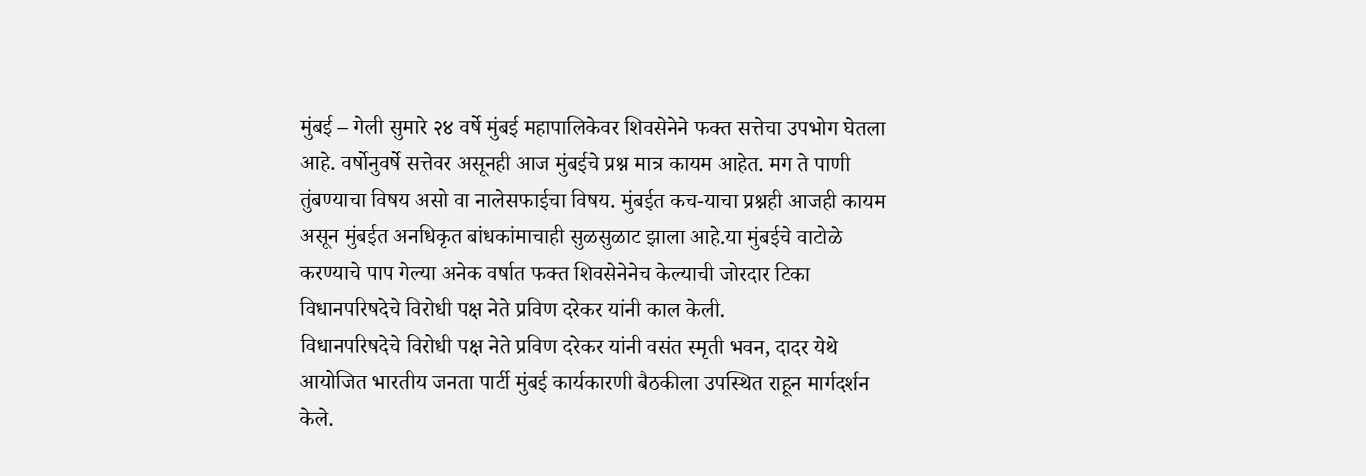मुंबई – गेली सुमारे २४ वर्षे मुंबई महापालिकेवर शिवसेनेने फक्त सत्तेचा उपभोग घेतला आहे. वर्षोनुवर्षे सत्तेवर असूनही आज मुंबईचे प्रश्न मात्र कायम आहेत. मग ते पाणी तुंबण्याचा विषय असो वा नालेसफाईचा विषय. मुंबईत कच-याचा प्रश्नही आजही कायम असून मुंबईत अनधिकृत बांधकांमाचाही सुळसुळाट झाला आहे.या मुंबईचे वाटोळे करण्याचे पाप गेल्या अनेक वर्षात फक्त शिवसेनेनेच केल्याची जोरदार टिका विधानपरिषदेचे विरोधी पक्ष नेते प्रविण दरेकर यांनी काल केली.
विधानपरिषदेचे विरोधी पक्ष नेते प्रविण दरेकर यांनी वसंत स्मृती भवन, दादर येथे आयोजित भारतीय जनता पार्टी मुंबई कार्यकारणी बैठकीला उपस्थित राहून मार्गदर्शन केले.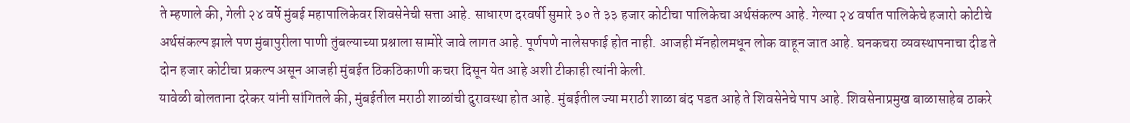ते म्हणाले की, गेली २४ वर्षे मुंबई महापालिकेवर शिवसेनेची सत्ता आहे. साधारण दरवर्षी सुमारे ३० ते ३३ हजार कोटीचा पालिकेचा अर्थसंकल्प आहे. गेल्या २४ वर्षात पालिकेचे हजारो कोटीचे अर्थसंकल्प झाले पण मुंबापुरीला पाणी तुंबल्याच्या प्रश्नाला सामोरे जावे लागत आहे. पूर्णपणे नालेसफाई होत नाही. आजही मॅनहोलमधून लोक वाहून जात आहे. घनकचरा व्यवस्थापनाचा दीड ते दोन हजार कोटीचा प्रकल्प असून आजही मुंबईत ठिकठिकाणी कचरा दिसून येत आहे अशी टीकाही त्यांनी केली.
यावेळी बोलताना दरेकर यांनी सांगितले की, मुंबईतील मराठी शाळांची दुरावस्था होत आहे. मुंबईतील ज्या मराठी शाळा बंद पडत आहे ते शिवसेनेचे पाप आहे. शिवसेनाप्रमुख बाळासाहेब ठाकरे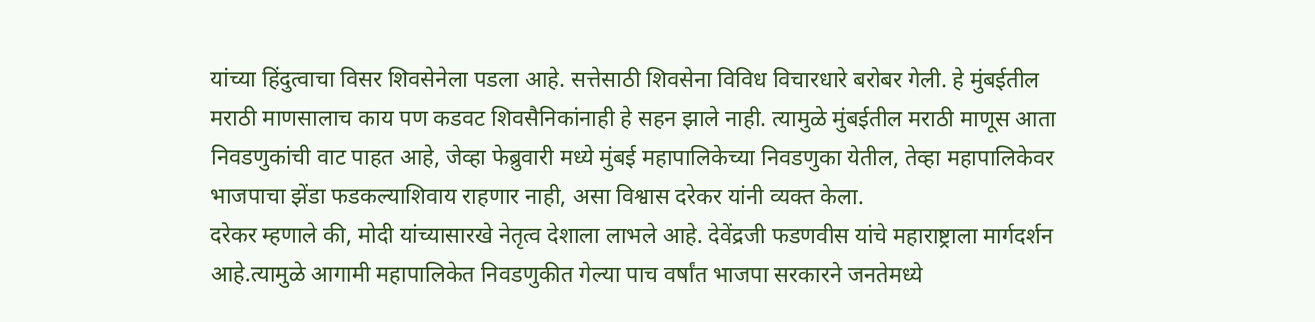यांच्या हिंदुत्वाचा विसर शिवसेनेला पडला आहे. सत्तेसाठी शिवसेना विविध विचारधारे बरोबर गेली. हे मुंबईतील मराठी माणसालाच काय पण कडवट शिवसैनिकांनाही हे सहन झाले नाही. त्यामुळे मुंबईतील मराठी माणूस आता निवडणुकांची वाट पाहत आहे, जेव्हा फेब्रुवारी मध्ये मुंबई महापालिकेच्या निवडणुका येतील, तेव्हा महापालिकेवर भाजपाचा झेंडा फडकल्याशिवाय राहणार नाही, असा विश्वास दरेकर यांनी व्यक्त केला.
दरेकर म्हणाले की, मोदी यांच्यासारखे नेतृत्व देशाला लाभले आहे. देवेंद्रजी फडणवीस यांचे महाराष्ट्राला मार्गदर्शन आहे.त्यामुळे आगामी महापालिकेत निवडणुकीत गेल्या पाच वर्षांत भाजपा सरकारने जनतेमध्ये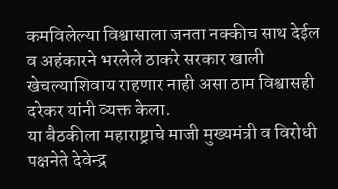कमविलेल्या विश्वासाला जनता नक्कीच साथ देईल व अहंकारने भरलेले ठाकरे सरकार खाली खेचल्याशिवाय राहणार नाही असा ठाम विश्वासही दरेकर यांनी व्यक्त केला.
या बैठकीला महाराष्ट्राचे माजी मुख्यमंत्री व विरोधी पक्षनेते देवेन्द्र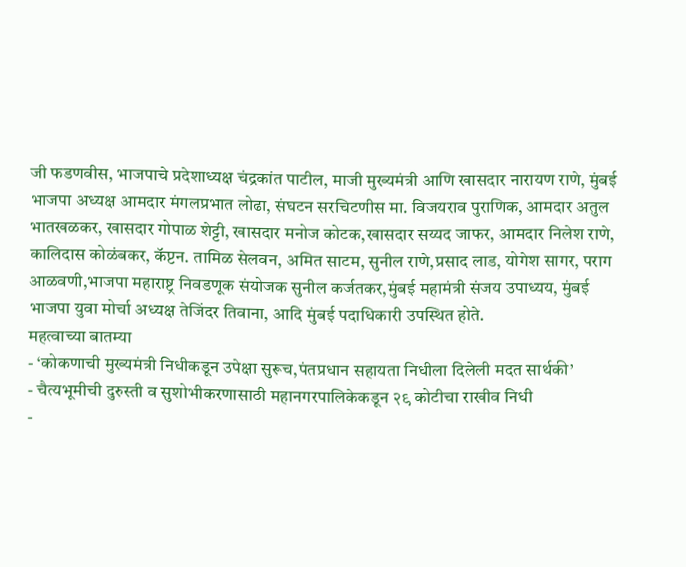जी फडणवीस, भाजपाचे प्रदेशाध्यक्ष चंद्रकांत पाटील, माजी मुख्यमंत्री आणि खासदार नारायण राणे, मुंबई भाजपा अध्यक्ष आमदार मंगलप्रभात लोढा, संघटन सरचिटणीस मा. विजयराव पुराणिक, आमदार अतुल भातखळकर, खासदार गोपाळ शेट्टी, खासदार मनोज कोटक,खासदार सय्यद जाफर, आमदार निलेश राणे, कालिदास कोळंबकर, कॅप्टन. तामिळ सेलवन, अमित साटम, सुनील राणे,प्रसाद लाड, योगेश सागर, पराग आळवणी,भाजपा महाराष्ट्र निवडणूक संयोजक सुनील कर्जतकर,मुंबई महामंत्री संजय उपाध्यय, मुंबई भाजपा युवा मोर्चा अध्यक्ष तेजिंदर तिवाना, आदि मुंबई पदाधिकारी उपस्थित होते.
महत्वाच्या बातम्या
- ‘कोकणाची मुख्यमंत्री निधीकडून उपेक्षा सुरूच,पंतप्रधान सहायता निधीला दिलेली मदत सार्थकी’
- चैत्यभूमीची दुरुस्ती व सुशोभीकरणासाठी महानगरपालिकेकडून २९ कोटीचा राखीव निधी
-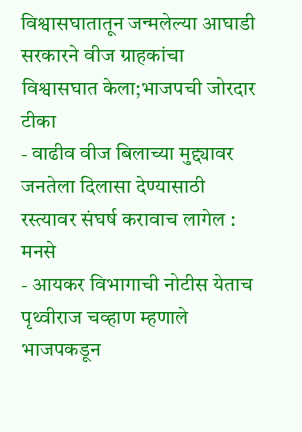विश्वासघातातून जन्मलेल्या आघाडी सरकारने वीज ग्राहकांचा विश्वासघात केला;भाजपची जोरदार टीका
- वाढीव वीज बिलाच्या मुद्द्यावर जनतेला दिलासा देण्यासाठी रस्त्यावर संघर्ष करावाच लागेल : मनसे
- आयकर विभागाची नोटीस येताच पृथ्वीराज चव्हाण म्हणाले भाजपकडून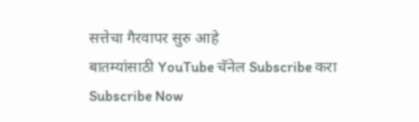सत्तेचा गैरवापर सुरु आहे
बातम्यांसाठी YouTube चॅनेल Subscribe करा
Subscribe Now